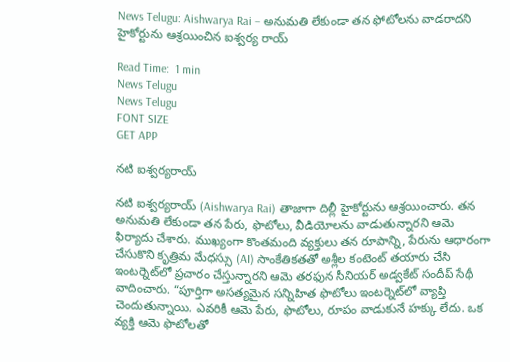News Telugu: Aishwarya Rai – అనుమతి లేకుండా తన ఫోటోలను వాడరాదని హైకోర్టును ఆశ్రయించిన ఐశ్వర్య రాయ్

Read Time:  1 min
News Telugu
News Telugu
FONT SIZE
GET APP

నటి ఐశ్వర్యరాయ్

నటి ఐశ్వర్యరాయ్ (Aishwarya Rai) తాజాగా దిల్లీ హైకోర్టును ఆశ్రయించారు. తన అనుమతి లేకుండా తన పేరు, ఫొటోలు, వీడియోలను వాడుతున్నారని ఆమె ఫిర్యాదు చేశారు. ముఖ్యంగా కొంతమంది వ్యక్తులు తన రూపాన్ని, పేరును ఆధారంగా చేసుకొని కృత్రిమ మేధస్సు (AI) సాంకేతికతతో అశ్లీల కంటెంట్ తయారు చేసి ఇంటర్నెట్‌లో ప్రచారం చేస్తున్నారని ఆమె తరఫున సీనియర్ అడ్వకేట్ సందీప్ సేథీ వాదించారు. “పూర్తిగా అసత్యమైన సన్నిహిత ఫొటోలు ఇంటర్నెట్‌లో వ్యాప్తి చెందుతున్నాయి. ఎవరికీ ఆమె పేరు, ఫొటోలు, రూపం వాడుకునే హక్కు లేదు. ఒక వ్యక్తి ఆమె ఫొటోలతో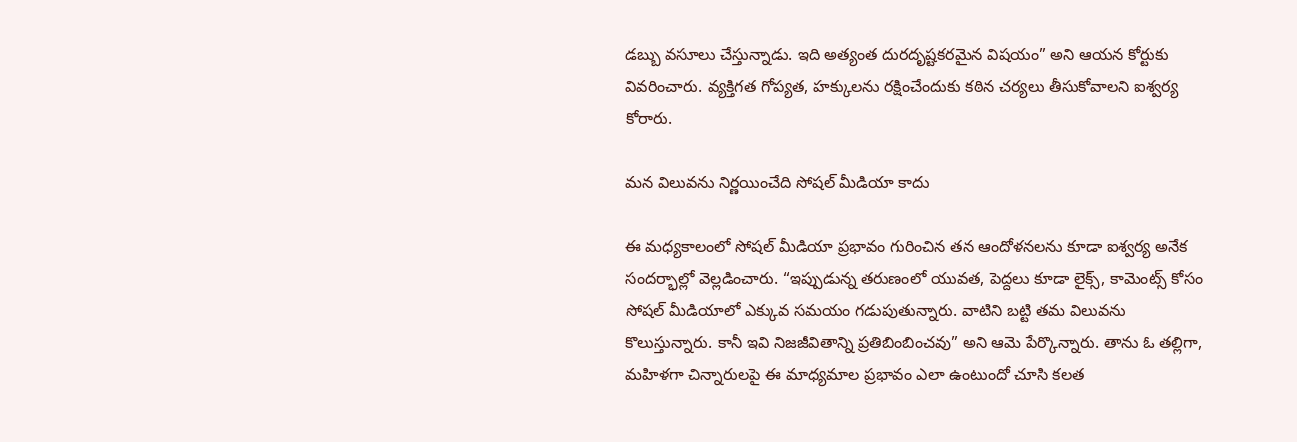డబ్బు వసూలు చేస్తున్నాడు. ఇది అత్యంత దురదృష్టకరమైన విషయం” అని ఆయన కోర్టుకు వివరించారు. వ్యక్తిగత గోప్యత, హక్కులను రక్షించేందుకు కఠిన చర్యలు తీసుకోవాలని ఐశ్వర్య కోరారు.

మన విలువను నిర్ణయించేది సోషల్ మీడియా కాదు

ఈ మధ్యకాలంలో సోషల్ మీడియా ప్రభావం గురించిన తన ఆందోళనలను కూడా ఐశ్వర్య అనేక సందర్భాల్లో వెల్లడించారు. “ఇప్పుడున్న తరుణంలో యువత, పెద్దలు కూడా లైక్స్, కామెంట్స్ కోసం సోషల్ మీడియాలో ఎక్కువ సమయం గడుపుతున్నారు. వాటిని బట్టి తమ విలువను కొలుస్తున్నారు. కానీ ఇవి నిజజీవితాన్ని ప్రతిబింబించవు” అని ఆమె పేర్కొన్నారు. తాను ఓ తల్లిగా, మహిళగా చిన్నారులపై ఈ మాధ్యమాల ప్రభావం ఎలా ఉంటుందో చూసి కలత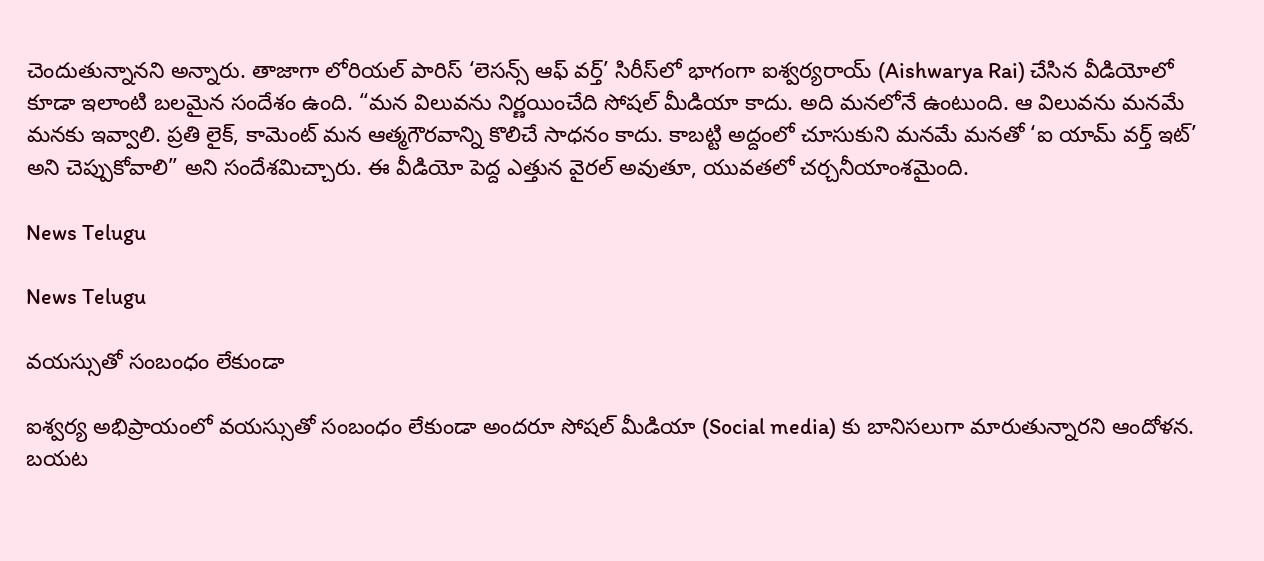చెందుతున్నానని అన్నారు. తాజాగా లోరియల్ పారిస్ ‘లెసన్స్ ఆఫ్ వర్త్’ సిరీస్‌లో భాగంగా ఐశ్వర్యరాయ్ (Aishwarya Rai) చేసిన వీడియోలో కూడా ఇలాంటి బలమైన సందేశం ఉంది. “మన విలువను నిర్ణయించేది సోషల్ మీడియా కాదు. అది మనలోనే ఉంటుంది. ఆ విలువను మనమే మనకు ఇవ్వాలి. ప్రతి లైక్, కామెంట్ మన ఆత్మగౌరవాన్ని కొలిచే సాధనం కాదు. కాబట్టి అద్దంలో చూసుకుని మనమే మనతో ‘ఐ యామ్ వర్త్ ఇట్’ అని చెప్పుకోవాలి” అని సందేశమిచ్చారు. ఈ వీడియో పెద్ద ఎత్తున వైరల్ అవుతూ, యువతలో చర్చనీయాంశమైంది.

News Telugu

News Telugu

వయస్సుతో సంబంధం లేకుండా

ఐశ్వర్య అభిప్రాయంలో వయస్సుతో సంబంధం లేకుండా అందరూ సోషల్ మీడియా (Social media) కు బానిసలుగా మారుతున్నారని ఆందోళన. బయట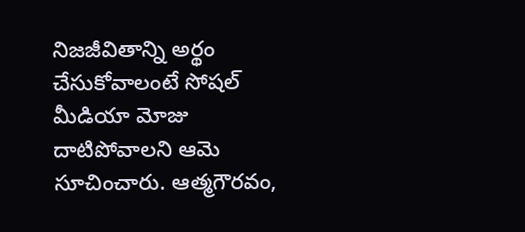నిజజీవితాన్ని అర్థం చేసుకోవాలంటే సోషల్ మీడియా మోజు దాటిపోవాలని ఆమె సూచించారు. ఆత్మగౌరవం,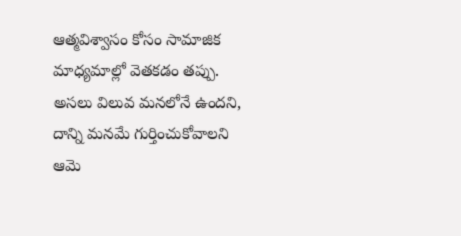ఆత్మవిశ్వాసం కోసం సామాజిక మాధ్యమాల్లో వెతకడం తప్పు. అసలు విలువ మనలోనే ఉందని, దాన్ని మనమే గుర్తించుకోవాలని ఆమె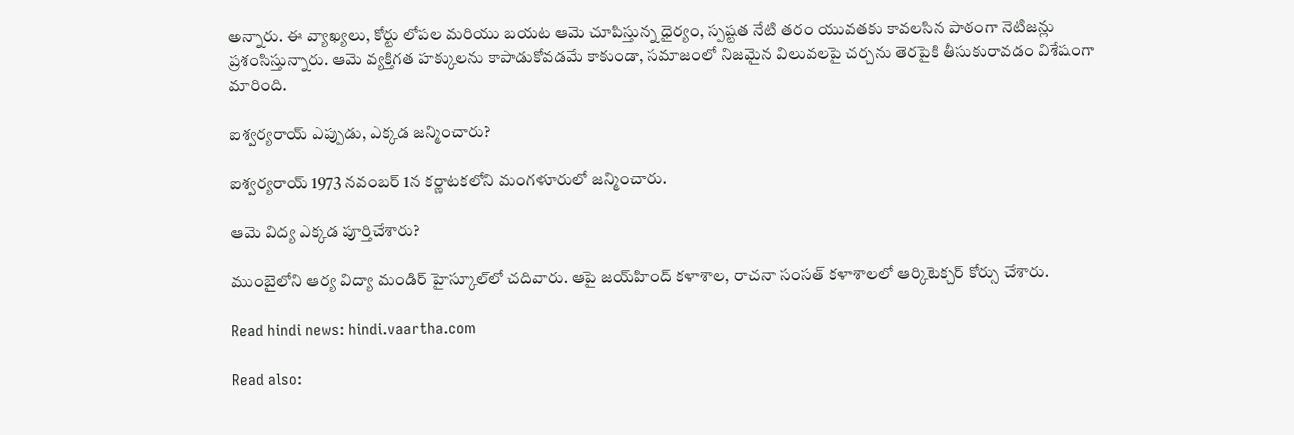అన్నారు. ఈ వ్యాఖ్యలు, కోర్టు లోపల మరియు బయట ఆమె చూపిస్తున్న ధైర్యం, స్పష్టత నేటి తరం యువతకు కావలసిన పాఠంగా నెటిజన్లు ప్రశంసిస్తున్నారు. ఆమె వ్యక్తిగత హక్కులను కాపాడుకోవడమే కాకుండా, సమాజంలో నిజమైన విలువలపై చర్చను తెరపైకి తీసుకురావడం విశేషంగా మారింది.

ఐశ్వర్యరాయ్ ఎప్పుడు, ఎక్కడ జన్మించారు?

ఐశ్వర్యరాయ్ 1973 నవంబర్ 1న కర్ణాటకలోని మంగళూరులో జన్మించారు.

ఆమె విద్య ఎక్కడ పూర్తిచేశారు?

ముంబైలోని ఆర్య విద్యా మండిర్ హైస్కూల్‌లో చదివారు. ఆపై జయ్‌హింద్ కళాశాల, రాచనా సంసత్ కళాశాలలో ఆర్కిటెక్చర్ కోర్సు చేశారు.

Read hindi news: hindi.vaartha.com

Read also: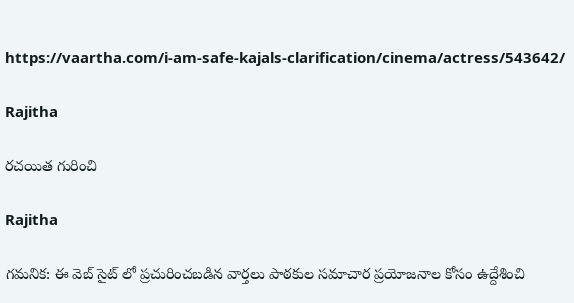https://vaartha.com/i-am-safe-kajals-clarification/cinema/actress/543642/

Rajitha

రచయిత గురించి

Rajitha

గమనిక: ఈ వెబ్ సైట్ లో ప్రచురించబడిన వార్తలు పాఠకుల సమాచార ప్రయోజనాల కోసం ఉద్దేశించి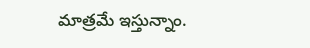మాత్రమే ఇస్తున్నాం.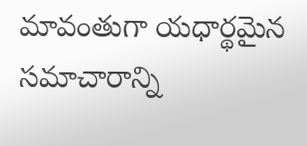మావంతుగా యధార్థమైన సమాచారాన్ని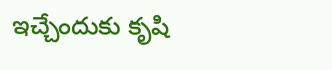ఇచ్చేందుకు కృషి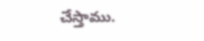చేస్తాము.